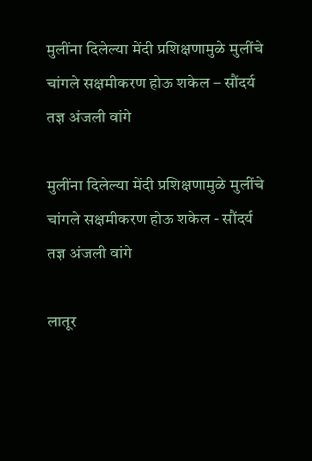मुलींना दिलेल्या मेंदी प्रशिक्षणामुळे मुलींचे चांगले सक्षमीकरण होऊ शकेल – सौंदर्य तज्ञ अंजली वांगे

मुलींना दिलेल्या मेंदी प्रशिक्षणामुळे मुलींचे चांगले सक्षमीकरण होऊ शकेल - सौंदर्य तज्ञ अंजली वांगे

लातूर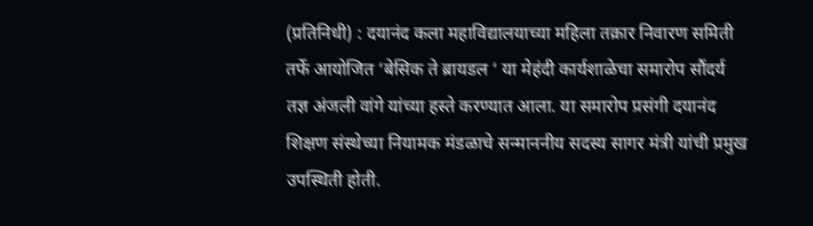(प्रतिनिधी) : दयानंद कला महाविद्यालयाच्या महिला तक्रार निवारण समिती तर्फे आयोजित ‘बेसिक ते ब्रायडल ‘ या मेहंदी कार्यशाळेचा समारोप सौंदर्य तज्ञ अंजली वांगे यांच्या हस्ते करण्यात आला. या समारोप प्रसंगी दयानंद शिक्षण संस्थेच्या नियामक मंडळाचे सन्माननीय सदस्य सागर मंत्री यांची प्रमुख उपस्थिती होती.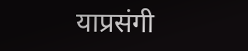याप्रसंगी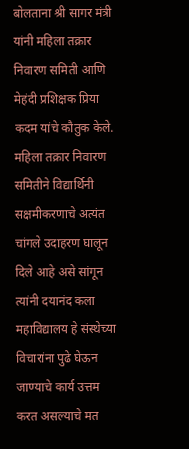बोलताना श्री सागर मंत्री यांनी महिला तक्रार निवारण समिती आणि मेहंदी प्रशिक्षक प्रिया कदम यांचे कौतुक केले. महिला तक्रार निवारण समितीने विद्यार्थिनी सक्षमीकरणाचे अत्यंत चांगले उदाहरण घालून दिले आहे असे सांगून त्यांनी दयानंद कला महाविद्यालय हे संस्थेच्या विचारांना पुढे घेऊन जाण्याचे कार्य उत्तम करत असल्याचे मत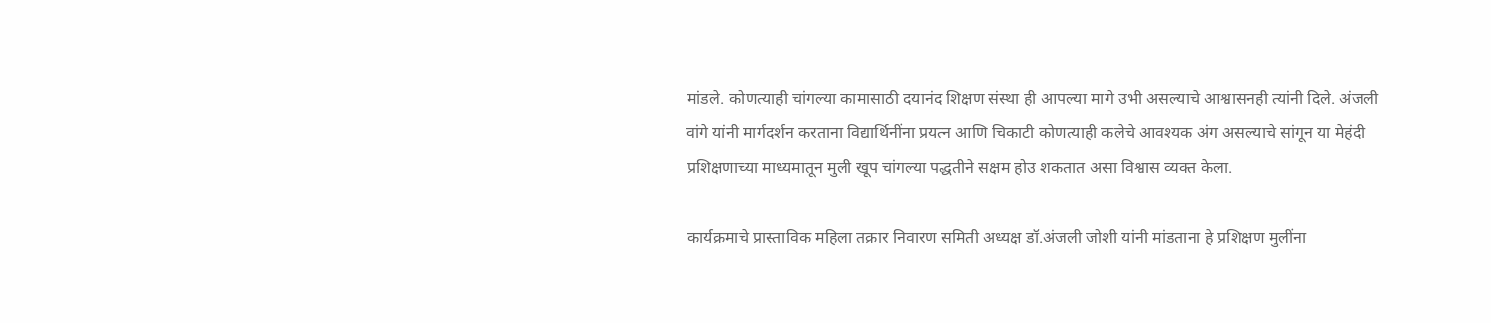मांडले. कोणत्याही चांगल्या कामासाठी दयानंद शिक्षण संस्था ही आपल्या मागे उभी असल्याचे आश्वासनही त्यांनी दिले. अंजली वांगे यांनी मार्गदर्शन करताना विद्यार्थिनींना प्रयत्न आणि चिकाटी कोणत्याही कलेचे आवश्यक अंग असल्याचे सांगून या मेहंदी प्रशिक्षणाच्या माध्यमातून मुली खूप चांगल्या पद्धतीने सक्षम होउ शकतात असा विश्वास व्यक्त केला.

कार्यक्रमाचे प्रास्ताविक महिला तक्रार निवारण समिती अध्यक्ष डॉ.अंजली जोशी यांनी मांडताना हे प्रशिक्षण मुलींना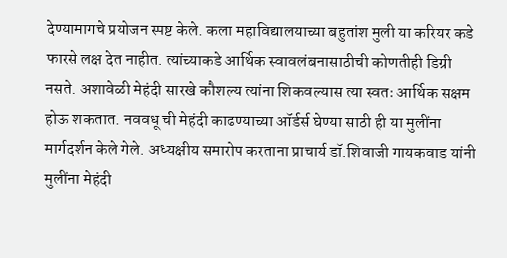देण्यामागचे प्रयोजन स्पष्ट केले. कला महाविद्यालयाच्या बहुतांश मुली या करियर कडे फारसे लक्ष देत नाहीत. त्यांच्याकडे आर्थिक स्वावलंबनासाठीची कोणतीही डिग्री नसते. अशावेळी मेहंदी सारखे कौशल्य त्यांना शिकवल्यास त्या स्वतः आर्थिक सक्षम होऊ शकतात. नववधू ची मेहंदी काढण्याच्या ऑर्डर्स घेण्या साठी ही या मुलींना मार्गदर्शन केले गेले. अध्यक्षीय समारोप करताना प्राचार्य डॉ.शिवाजी गायकवाड यांनी मुलींना मेहंदी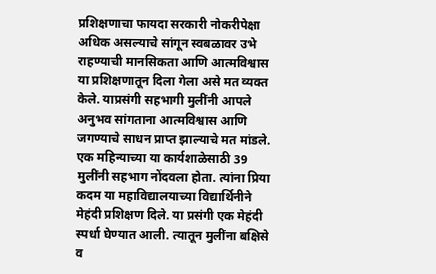प्रशिक्षणाचा फायदा सरकारी नोकरीपेक्षा अधिक असल्याचे सांगून स्वबळावर उभे राहण्याची मानसिकता आणि आत्मविश्वास या प्रशिक्षणातून दिला गेला असे मत व्यक्त केले. याप्रसंगी सहभागी मुलींनी आपले अनुभव सांगताना आत्मविश्वास आणि जगण्याचे साधन प्राप्त झाल्याचे मत मांडले. एक महिन्याच्या या कार्यशाळेसाठी 39 मुलींनी सहभाग नोंदवला होता. त्यांना प्रिया कदम या महाविद्यालयाच्या विद्यार्थिनीने मेहंदी प्रशिक्षण दिले. या प्रसंगी एक मेहंदी स्पर्धा घेण्यात आली. त्यातून मुलींना बक्षिसे व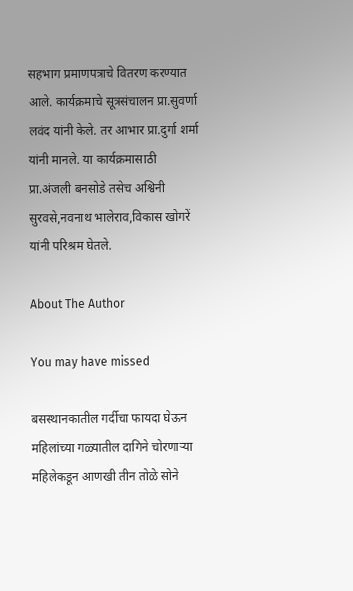सहभाग प्रमाणपत्राचे वितरण करण्यात आले. कार्यक्रमाचे सूत्रसंचालन प्रा.सुवर्णा लवंद यांनी केले. तर आभार प्रा.दुर्गा शर्मा यांनी मानले. या कार्यक्रमासाठी प्रा.अंजली बनसोडे तसेच अश्विनी सुरवसे,नवनाथ भालेराव,विकास खोगरें यांनी परिश्रम घेतले.

About The Author

You may have missed

बसस्थानकातील गर्दीचा फायदा घेऊन महिलांच्या गळ्यातील दागिने चोरणाऱ्या महिलेकडून आणखी तीन तोळे सोने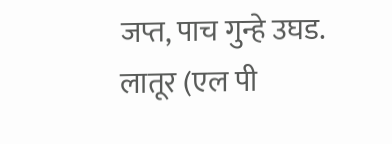जप्त, पाच गुन्हे उघड. लातूर (एल पी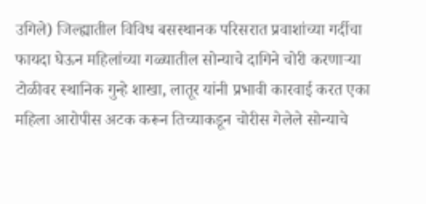उगिले) जिल्ह्यातील विविध बसस्थानक परिसरात प्रवाशांच्या गर्दीचा फायदा घेऊन महिलांच्या गळ्यातील सोन्याचे दागिने चोरी करणाऱ्या टोळीवर स्थानिक गुन्हे शाखा, लातूर यांनी प्रभावी कारवाई करत एका महिला आरोपीस अटक करून तिच्याकडून चोरीस गेलेले सोन्याचे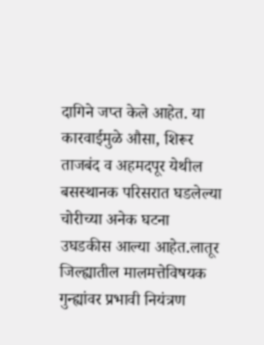दागिने जप्त केले आहेत. या कारवाईमुळे औसा, शिरूर ताजबंद व अहमदपूर येथील बसस्थानक परिसरात घडलेल्या चोरीच्या अनेक घटना उघडकीस आल्या आहेत.लातूर जिल्ह्यातील मालमत्तेविषयक गुन्ह्यांवर प्रभावी नियंत्रण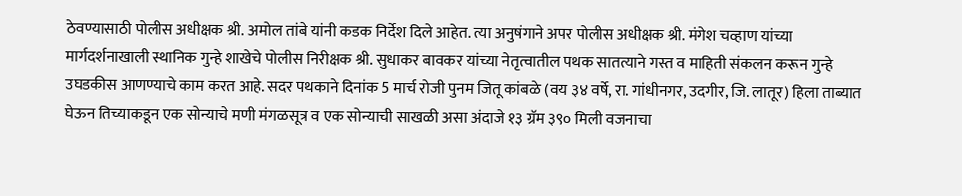ठेवण्यासाठी पोलीस अधीक्षक श्री. अमोल तांबे यांनी कडक निर्देश दिले आहेत. त्या अनुषंगाने अपर पोलीस अधीक्षक श्री. मंगेश चव्हाण यांच्या मार्गदर्शनाखाली स्थानिक गुन्हे शाखेचे पोलीस निरीक्षक श्री. सुधाकर बावकर यांच्या नेतृत्वातील पथक सातत्याने गस्त व माहिती संकलन करून गुन्हे उघडकीस आणण्याचे काम करत आहे. सदर पथकाने दिनांक 5 मार्च रोजी पुनम जितू कांबळे (वय ३४ वर्षे, रा. गांधीनगर, उदगीर, जि. लातूर) हिला ताब्यात घेऊन तिच्याकडून एक सोन्याचे मणी मंगळसूत्र व एक सोन्याची साखळी असा अंदाजे १३ ग्रॅम ३९० मिली वजनाचा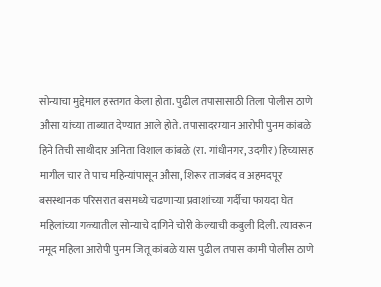सोन्याचा मुद्देमाल हस्तगत केला होता. पुढील तपासासाठी तिला पोलीस ठाणे औसा यांच्या ताब्यात देण्यात आले होते. तपासादरम्यान आरोपी पुनम कांबळे हिने तिची साथीदार अनिता विशाल कांबळे (रा. गांधीनगर, उदगीर) हिच्यासह मागील चार ते पाच महिन्यांपासून औसा, शिरूर ताजबंद व अहमदपूर बसस्थानक परिसरात बसमध्ये चढणाऱ्या प्रवाशांच्या गर्दीचा फायदा घेत महिलांच्या गळ्यातील सोन्याचे दागिने चोरी केल्याची कबुली दिली. त्यावरून नमूद महिला आरोपी पुनम जितू कांबळे यास पुढील तपास कामी पोलीस ठाणे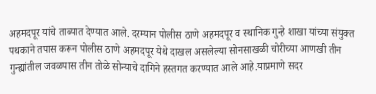अहमदपूर यांचे ताब्यात देण्यात आले. दरम्यान पोलीस ठाणे अहमदपूर व स्थानिक गुन्हे शाखा यांच्या संयुक्त पथकाने तपास करून पोलीस ठाणे अहमदपूर येथे दाखल असलेल्या सोनसाखळी चोरीच्या आणखी तीन गुन्ह्यांतील जवळपास तीन तोळे सोन्याचे दागिने हस्तगत करण्यात आले आहे.याप्रमाणे सदर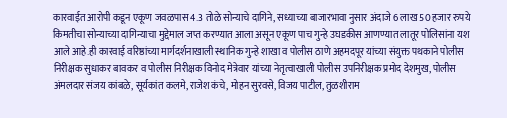कारवाईत आरोपी कडून एकूण जवळपास 4.3 तोळे सोन्याचे दागिने, सध्याच्या बाजारभावा नुसार अंदाजे 6 लाख 50 हजार रुपये किमतीचा सोन्याच्या दागिन्याचा मुद्देमाल जप्त करण्यात आला असून एकूण पाच गुन्हे उघडकीस आणण्यात लातूर पोलिसांना यश आले आहे.ही कारवाई वरिष्ठांच्या मार्गदर्शनाखाली स्थानिक गुन्हे शाखा व पोलीस ठाणे अहमदपूर यांच्या संयुक्त पथकाने पोलीस निरीक्षक सुधाकर बावकर व पोलीस निरीक्षक विनोद मेत्रेवार यांच्या नेतृत्वाखाली पोलीस उपनिरीक्षक प्रमोद देशमुख, पोलीस अंमलदार संजय कांबळे, सूर्यकांत कलमे, राजेश कंचे, मोहन सुरवसे, विजय पाटील, तुळशीराम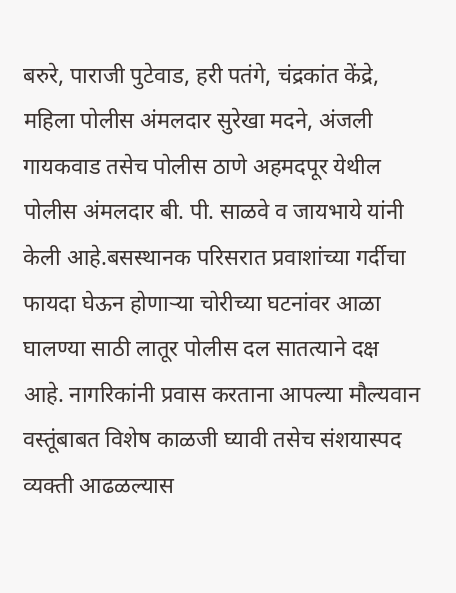बरुरे, पाराजी पुटेवाड, हरी पतंगे, चंद्रकांत केंद्रे, महिला पोलीस अंमलदार सुरेखा मदने, अंजली गायकवाड तसेच पोलीस ठाणे अहमदपूर येथील पोलीस अंमलदार बी. पी. साळवे व जायभाये यांनी केली आहे.बसस्थानक परिसरात प्रवाशांच्या गर्दीचा फायदा घेऊन होणाऱ्या चोरीच्या घटनांवर आळा घालण्या साठी लातूर पोलीस दल सातत्याने दक्ष आहे. नागरिकांनी प्रवास करताना आपल्या मौल्यवान वस्तूंबाबत विशेष काळजी घ्यावी तसेच संशयास्पद व्यक्ती आढळल्यास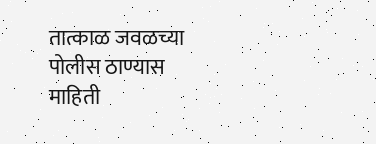तात्काळ जवळच्या पोलीस ठाण्यास माहिती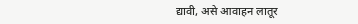द्यावी, असे आवाहन लातूर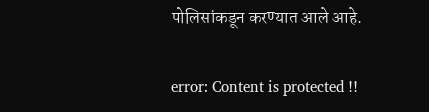पोलिसांकडून करण्यात आले आहे.

error: Content is protected !!